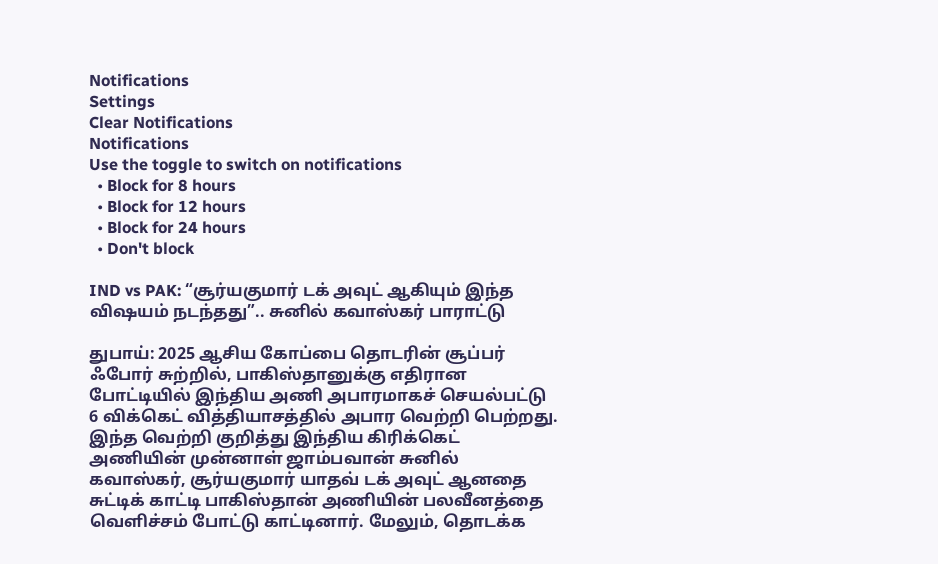Notifications
Settings
Clear Notifications
Notifications
Use the toggle to switch on notifications
  • Block for 8 hours
  • Block for 12 hours
  • Block for 24 hours
  • Don't block

IND vs PAK: “சூர்யகுமார் டக் அவுட் ஆகியும் இந்த விஷயம் நடந்தது”.. சுனில் கவாஸ்கர் பாராட்டு

துபாய்: 2025 ஆசிய கோப்பை தொடரின் சூப்பர் ஃபோர் சுற்றில், பாகிஸ்தானுக்கு எதிரான போட்டியில் இந்திய அணி அபாரமாகச் செயல்பட்டு 6 விக்கெட் வித்தியாசத்தில் அபார வெற்றி பெற்றது. இந்த வெற்றி குறித்து இந்திய கிரிக்கெட் அணியின் முன்னாள் ஜாம்பவான் சுனில் கவாஸ்கர், சூர்யகுமார் யாதவ் டக் அவுட் ஆனதை சுட்டிக் காட்டி பாகிஸ்தான் அணியின் பலவீனத்தை வெளிச்சம் போட்டு காட்டினார். மேலும், தொடக்க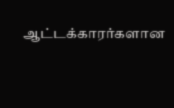ஆட்டக்காரர்களான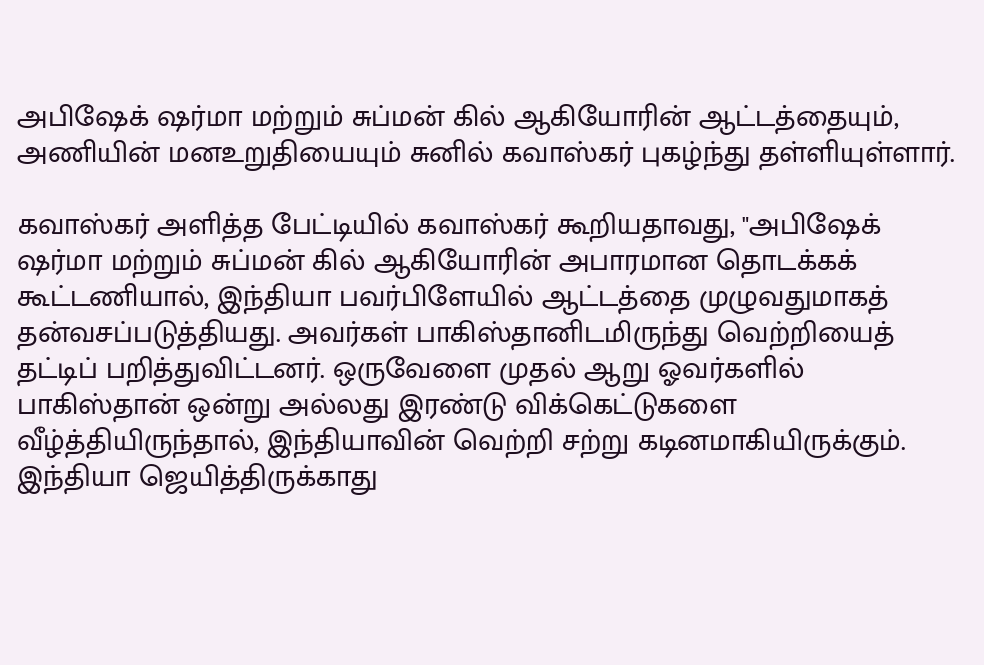அபிஷேக் ஷர்மா மற்றும் சுப்மன் கில் ஆகியோரின் ஆட்டத்தையும், அணியின் மனஉறுதியையும் சுனில் கவாஸ்கர் புகழ்ந்து தள்ளியுள்ளார்.

கவாஸ்கர் அளித்த பேட்டியில் கவாஸ்கர் கூறியதாவது, "அபிஷேக் ஷர்மா மற்றும் சுப்மன் கில் ஆகியோரின் அபாரமான தொடக்கக் கூட்டணியால், இந்தியா பவர்பிளேயில் ஆட்டத்தை முழுவதுமாகத் தன்வசப்படுத்தியது. அவர்கள் பாகிஸ்தானிடமிருந்து வெற்றியைத் தட்டிப் பறித்துவிட்டனர். ஒருவேளை முதல் ஆறு ஓவர்களில் பாகிஸ்தான் ஒன்று அல்லது இரண்டு விக்கெட்டுகளை வீழ்த்தியிருந்தால், இந்தியாவின் வெற்றி சற்று கடினமாகியிருக்கும். இந்தியா ஜெயித்திருக்காது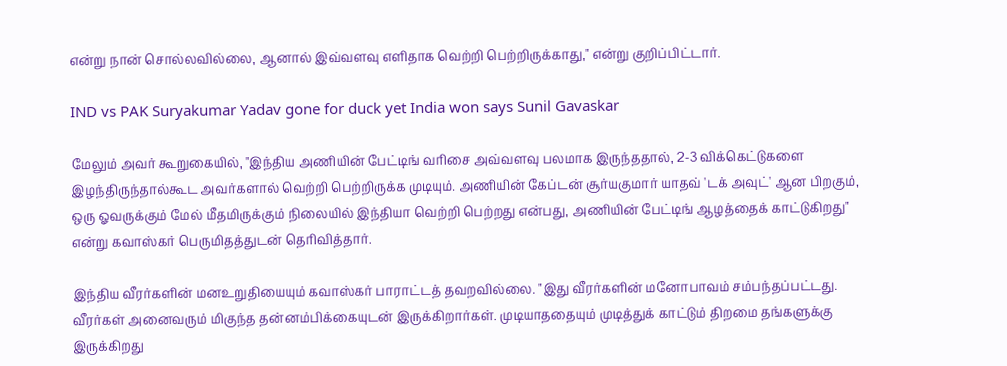என்று நான் சொல்லவில்லை, ஆனால் இவ்வளவு எளிதாக வெற்றி பெற்றிருக்காது," என்று குறிப்பிட்டார்.

IND vs PAK Suryakumar Yadav gone for duck yet India won says Sunil Gavaskar

மேலும் அவர் கூறுகையில், "இந்திய அணியின் பேட்டிங் வரிசை அவ்வளவு பலமாக இருந்ததால், 2-3 விக்கெட்டுகளை இழந்திருந்தால்கூட அவர்களால் வெற்றி பெற்றிருக்க முடியும். அணியின் கேப்டன் சூர்யகுமார் யாதவ் 'டக் அவுட்' ஆன பிறகும், ஒரு ஓவருக்கும் மேல் மீதமிருக்கும் நிலையில் இந்தியா வெற்றி பெற்றது என்பது, அணியின் பேட்டிங் ஆழத்தைக் காட்டுகிறது" என்று கவாஸ்கர் பெருமிதத்துடன் தெரிவித்தார்.

இந்திய வீரர்களின் மனஉறுதியையும் கவாஸ்கர் பாராட்டத் தவறவில்லை. "இது வீரர்களின் மனோபாவம் சம்பந்தப்பட்டது. வீரர்கள் அனைவரும் மிகுந்த தன்னம்பிக்கையுடன் இருக்கிறார்கள். முடியாததையும் முடித்துக் காட்டும் திறமை தங்களுக்கு இருக்கிறது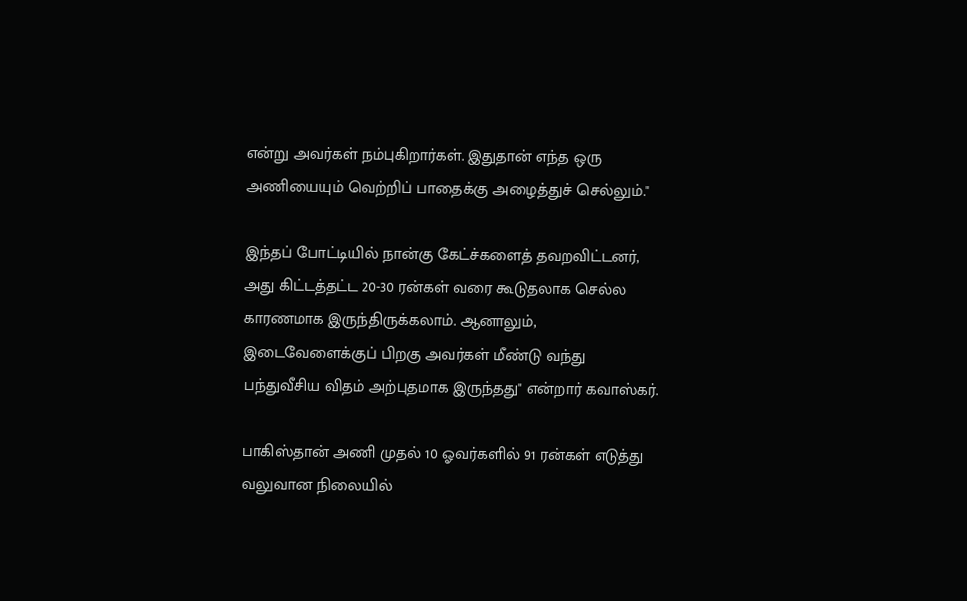என்று அவர்கள் நம்புகிறார்கள். இதுதான் எந்த ஒரு அணியையும் வெற்றிப் பாதைக்கு அழைத்துச் செல்லும்."

இந்தப் போட்டியில் நான்கு கேட்ச்களைத் தவறவிட்டனர், அது கிட்டத்தட்ட 20-30 ரன்கள் வரை கூடுதலாக செல்ல காரணமாக இருந்திருக்கலாம். ஆனாலும், இடைவேளைக்குப் பிறகு அவர்கள் மீண்டு வந்து பந்துவீசிய விதம் அற்புதமாக இருந்தது" என்றார் கவாஸ்கர்.

பாகிஸ்தான் அணி முதல் 10 ஓவர்களில் 91 ரன்கள் எடுத்து வலுவான நிலையில்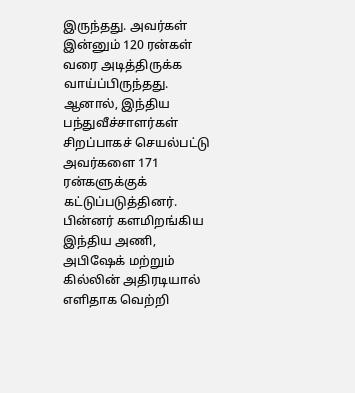இருந்தது. அவர்கள் இன்னும் 120 ரன்கள் வரை அடித்திருக்க வாய்ப்பிருந்தது. ஆனால், இந்திய பந்துவீச்சாளர்கள் சிறப்பாகச் செயல்பட்டு அவர்களை 171 ரன்களுக்குக் கட்டுப்படுத்தினர். பின்னர் களமிறங்கிய இந்திய அணி, அபிஷேக் மற்றும் கில்லின் அதிரடியால் எளிதாக வெற்றி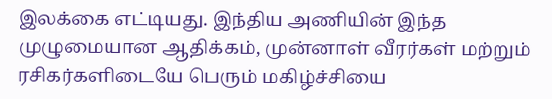இலக்கை எட்டியது. இந்திய அணியின் இந்த முழுமையான ஆதிக்கம், முன்னாள் வீரர்கள் மற்றும் ரசிகர்களிடையே பெரும் மகிழ்ச்சியை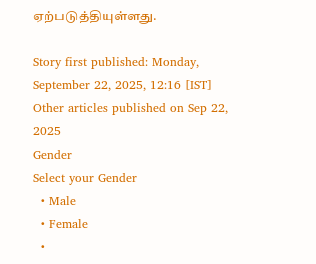ஏற்படுத்தியுள்ளது.

Story first published: Monday, September 22, 2025, 12:16 [IST]
Other articles published on Sep 22, 2025
Gender
Select your Gender
  • Male
  • Female
  •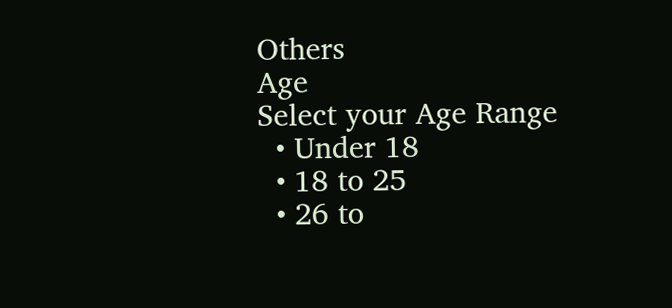Others
Age
Select your Age Range
  • Under 18
  • 18 to 25
  • 26 to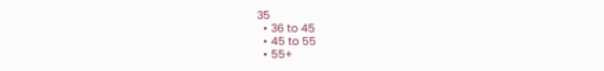35
  • 36 to 45
  • 45 to 55
  • 55+